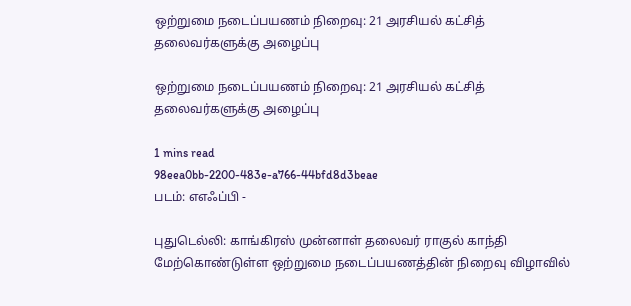ஒற்றுமை நடைப்பயணம் நிறைவு: 21 அரசியல் கட்சித் தலைவர்களுக்கு அழைப்பு

ஒற்றுமை நடைப்பயணம் நிறைவு: 21 அரசியல் கட்சித் தலைவர்களுக்கு அழைப்பு

1 mins read
98eea0bb-2200-483e-a766-44bfd8d3beae
படம்: எஎஃப்பி -

புதுடெல்லி: காங்கிரஸ் முன்னாள் தலைவர் ராகுல் காந்தி மேற்கொண்டுள்ள ஒற்றுமை நடைப்பயணத்தின் நிறைவு விழாவில்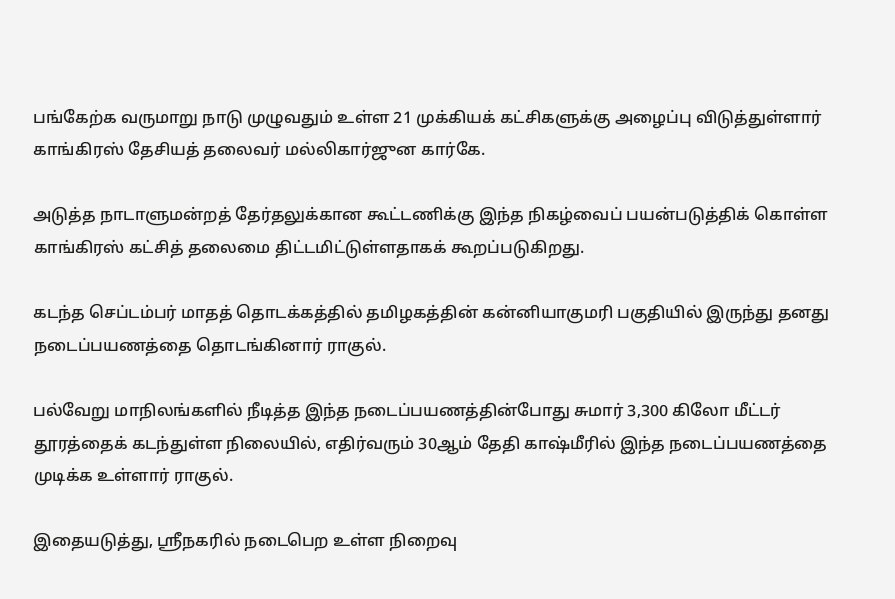பங்கேற்க வருமாறு நாடு முழுவதும் உள்ள 21 முக்கியக் கட்சிகளுக்கு அழைப்பு விடுத்துள்ளார் காங்கிரஸ் தேசியத் தலைவர் மல்லிகார்ஜுன கார்கே.

அடுத்த நாடாளுமன்றத் தேர்தலுக்கான கூட்டணிக்கு இந்த நிகழ்வைப் பயன்படுத்திக் கொள்ள காங்கிரஸ் கட்சித் தலைமை திட்டமிட்டுள்ளதாகக் கூறப்படுகிறது.

கடந்த செப்டம்பர் மாதத் தொடக்கத்தில் தமிழகத்தின் கன்னியாகுமரி பகுதியில் இருந்து தனது நடைப்பயணத்தை தொடங்கினார் ராகுல்.

பல்வேறு மாநிலங்களில் நீடித்த இந்த நடைப்பயணத்தின்போது சுமார் 3,300 கிலோ மீட்டர் தூரத்தைக் கடந்துள்ள நிலையில், எதிர்வரும் 30ஆம் தேதி காஷ்மீரில் இந்த நடைப்பயணத்தை முடிக்க உள்ளார் ராகுல்.

இதையடுத்து, ஸ்ரீநகரில் நடைபெற உள்ள நிறைவு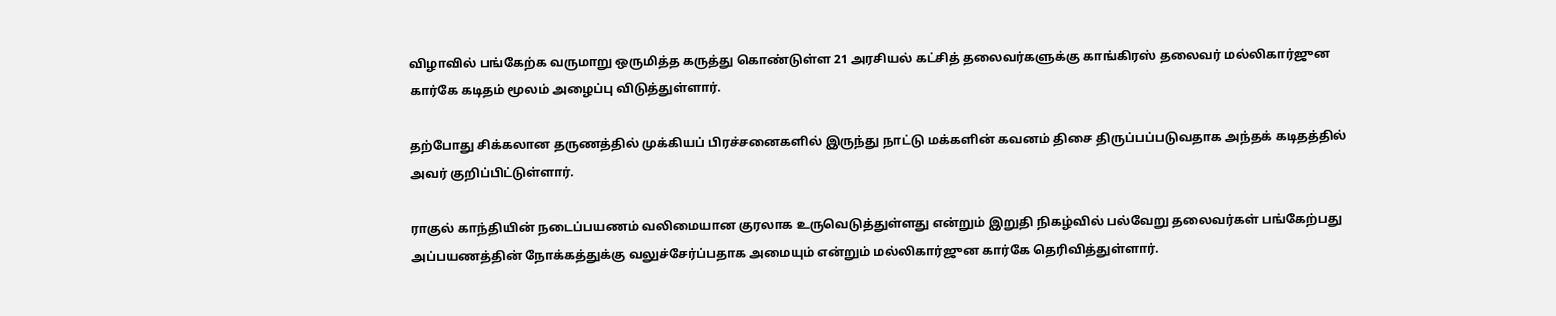விழாவில் பங்கேற்க வருமாறு ஒருமித்த கருத்து கொண்டுள்ள 21 அரசியல் கட்சித் தலைவர்களுக்கு காங்கிரஸ் தலைவர் மல்லிகார்ஜுன கார்கே கடிதம் மூலம் அழைப்பு விடுத்துள்ளார்.

தற்போது சிக்கலான தருணத்தில் முக்கியப் பிரச்சனைகளில் இருந்து நாட்டு மக்களின் கவனம் திசை திருப்பப்படுவதாக அந்தக் கடிதத்தில் அவர் குறிப்பிட்டுள்ளார்.

ராகுல் காந்தியின் நடைப்பயணம் வலிமையான குரலாக உருவெடுத்துள்ளது என்றும் இறுதி நிகழ்வில் பல்வேறு தலைவர்கள் பங்கேற்பது அப்பயணத்தின் நோக்கத்துக்கு வலுச்சேர்ப்பதாக அமையும் என்றும் மல்லிகார்ஜுன கார்கே தெரிவித்துள்ளார்.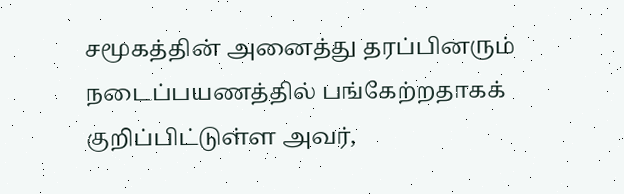சமூகத்தின் அனைத்து தரப்பினரும் நடைப்பயணத்தில் பங்கேற்றதாகக் குறிப்பிட்டுள்ள அவர்,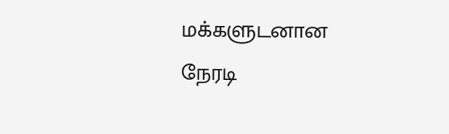மக்களுடனான நேரடி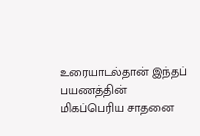உரையாடல்தான் இந்தப் பயணத்தின் மிகப்பெரிய சாதனை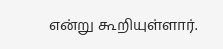என்று கூறியுள்ளார்.